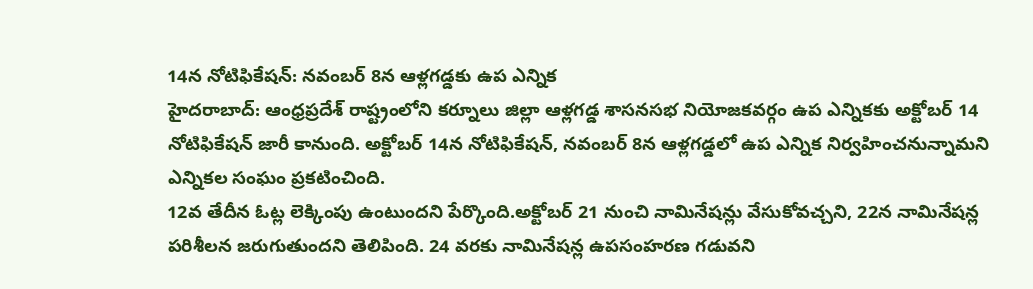14న నోటిఫికేషన్: నవంబర్ 8న ఆళ్లగడ్డకు ఉప ఎన్నిక
హైదరాబాద్: ఆంధ్రప్రదేశ్ రాష్ట్రంలోని కర్నూలు జిల్లా ఆళ్లగడ్డ శాసనసభ నియోజకవర్గం ఉప ఎన్నికకు అక్టోబర్ 14 నోటిఫికేషన్ జారీ కానుంది. అక్టోబర్ 14న నోటిఫికేషన్, నవంబర్ 8న ఆళ్లగడ్డలో ఉప ఎన్నిక నిర్వహించనున్నామని ఎన్నికల సంఘం ప్రకటించింది.
12వ తేదీన ఓట్ల లెక్కింపు ఉంటుందని పేర్కొంది.అక్టోబర్ 21 నుంచి నామినేషన్లు వేసుకోవచ్చని, 22న నామినేషన్ల పరిశీలన జరుగుతుందని తెలిపింది. 24 వరకు నామినేషన్ల ఉపసంహరణ గడువని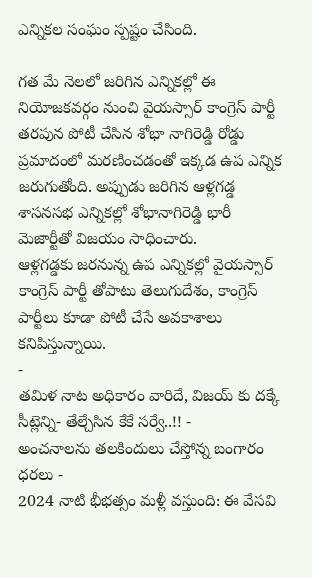ఎన్నికల సంఘం స్పష్టం చేసింది.

గత మే నెలలో జరిగిన ఎన్నికల్లో ఈ నియోజకవర్గం నుంచి వైయస్సార్ కాంగ్రెస్ పార్టీ తరపున పోటీ చేసిన శోభా నాగిరెడ్డి రోడ్డు ప్రమాదంలో మరణించడంతో ఇక్కడ ఉప ఎన్నిక జరుగుతోంది. అప్పుడు జరిగిన ఆళ్లగడ్డ శాసనసభ ఎన్నికల్లో శోభానాగిరెడ్డి భారీ మెజార్టీతో విజయం సాధించారు.
ఆళ్లగడ్డకు జరనున్న ఉప ఎన్నికల్లో వైయస్సార్ కాంగ్రెస్ పార్టీ తోపాటు తెలుగుదేశం, కాంగ్రెస్ పార్టీలు కూడా పోటీ చేసే అవకాశాలు కనిపిస్తున్నాయి.
-
తమిళ నాట అధికారం వారిదే, విజయ్ కు దక్కే సీట్లెన్ని- తేల్చేసిన కేకే సర్వే..!! -
అంచనాలను తలకిందులు చేస్తోన్న బంగారం ధరలు -
2024 నాటి భీభత్సం మళ్లీ వస్తుంది: ఈ వేసవి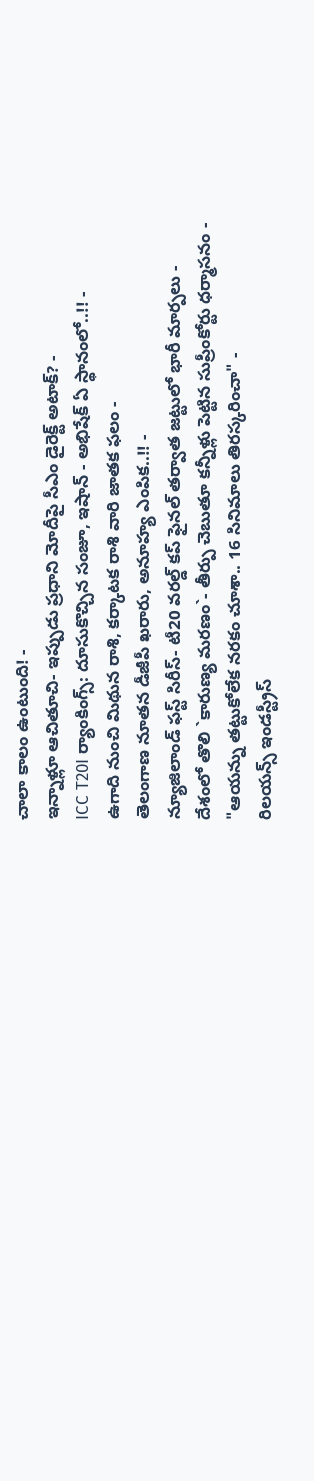చాలా కాలం ఉంటుంది! -
ఇన్నాళ్లూ ఆచితూచి- ఇప్పుడు ప్రధాని మోదీపై సీఎం డైరెక్ట్ అటాక్? -
ICC T20I ర్యాంకింగ్స్: దూసుకొచ్చిన సంజూ, ఇషాన్ - అభిషేక్ ఏ స్థానంలో..!! -
ఉగాది నుంచి మిథున రాశి, కర్కాటక రాశి వారి జాతక ఫలం -
తెలంగాణ నూతన డీజీపీ ఖరారు, అనూహ్య ఎంపిక..!! -
న్యూజిలాండ్ ఫస్ట్ సిరీస్- టీ20 వరల్డ్ కప్ ఫైనల్ తర్వాత జట్టులో భారీ మార్పలు -
దేశంలో తొలి `కారుణ్య మరణం`- తీర్పు చెబుతూ కన్నీళ్లు పెట్టిన సుప్రీంకోర్టు ధర్మాసనం -
"ఆయన్ను తట్టుకోలేక నరకం చూశా.. 16 సినిమాలు తిరస్కరించా" -
రిలయన్స్ ఇండస్ట్రీస్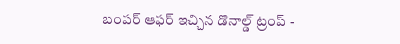బంపర్ ఆఫర్ ఇచ్చిన డొనాల్డ్ ట్రంప్ -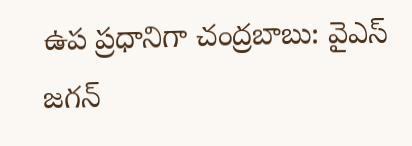ఉప ప్రధానిగా చంద్రబాబు: వైఎస్ జగన్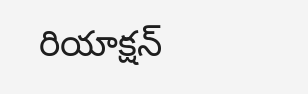రియాక్షన్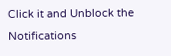Click it and Unblock the Notifications